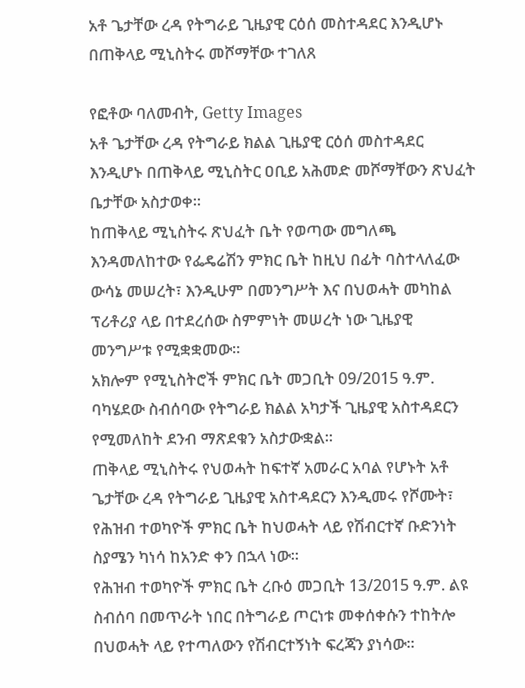አቶ ጌታቸው ረዳ የትግራይ ጊዜያዊ ርዕሰ መስተዳደር እንዲሆኑ በጠቅላይ ሚኒስትሩ መሾማቸው ተገለጸ

የፎቶው ባለመብት, Getty Images
አቶ ጌታቸው ረዳ የትግራይ ክልል ጊዜያዊ ርዕሰ መስተዳደር እንዲሆኑ በጠቅላይ ሚኒስትር ዐቢይ አሕመድ መሾማቸውን ጽህፈት ቤታቸው አስታወቀ።
ከጠቅላይ ሚኒስትሩ ጽህፈት ቤት የወጣው መግለጫ እንዳመለከተው የፌዴሬሽን ምክር ቤት ከዚህ በፊት ባስተላለፈው ውሳኔ መሠረት፣ እንዲሁም በመንግሥት እና በህወሓት መካከል ፕሪቶሪያ ላይ በተደረሰው ስምምነት መሠረት ነው ጊዜያዊ መንግሥቱ የሚቋቋመው።
አክሎም የሚኒስትሮች ምክር ቤት መጋቢት 09/2015 ዓ.ም. ባካሄደው ስብሰባው የትግራይ ክልል አካታች ጊዜያዊ አስተዳደርን የሚመለከት ደንብ ማጽደቁን አስታውቋል።
ጠቅላይ ሚኒስትሩ የህወሓት ከፍተኛ አመራር አባል የሆኑት አቶ ጌታቸው ረዳ የትግራይ ጊዜያዊ አስተዳደርን እንዲመሩ የሾሙት፣ የሕዝብ ተወካዮች ምክር ቤት ከህወሓት ላይ የሽብርተኛ ቡድንነት ስያሜን ካነሳ ከአንድ ቀን በኋላ ነው።
የሕዝብ ተወካዮች ምክር ቤት ረቡዕ መጋቢት 13/2015 ዓ.ም. ልዩ ስብሰባ በመጥራት ነበር በትግራይ ጦርነቱ መቀሰቀሱን ተከትሎ በህወሓት ላይ የተጣለውን የሽብርተኝነት ፍረጃን ያነሳው።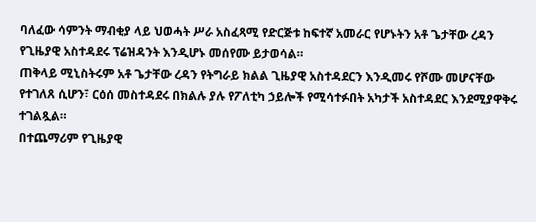ባለፈው ሳምንት ማብቂያ ላይ ህወሓት ሥራ አስፈጻሚ የድርጅቱ ከፍተኛ አመራር የሆኑትን አቶ ጌታቸው ረዳን የጊዜያዊ አስተዳደሩ ፕሬዝዳንት እንዲሆኑ መሰየሙ ይታወሳል።
ጠቅላይ ሚኒስትሩም አቶ ጌታቸው ረዳን የትግራይ ክልል ጊዜያዊ አስተዳደርን እንዲመሩ የሾሙ መሆናቸው የተገለጸ ሲሆን፣ ርዕሰ መስተዳደሩ በክልሉ ያሉ የፖለቲካ ኃይሎች የሚሳተፉበት አካታች አስተዳደር እንደሚያዋቅሩ ተገልጿል።
በተጨማሪም የጊዜያዊ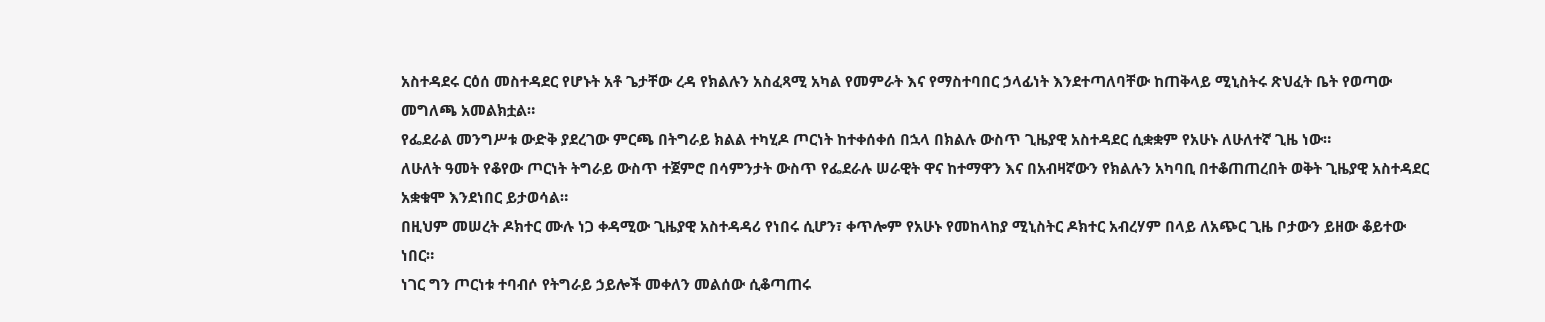አስተዳደሩ ርዕሰ መስተዳደር የሆኑት አቶ ጌታቸው ረዳ የክልሉን አስፈጻሚ አካል የመምራት እና የማስተባበር ኃላፊነት እንደተጣለባቸው ከጠቅላይ ሚኒስትሩ ጽህፈት ቤት የወጣው መግለጫ አመልክቷል።
የፌደራል መንግሥቱ ውድቅ ያደረገው ምርጫ በትግራይ ክልል ተካሂዶ ጦርነት ከተቀሰቀሰ በኋላ በክልሉ ውስጥ ጊዜያዊ አስተዳደር ሲቋቋም የአሁኑ ለሁለተኛ ጊዜ ነው።
ለሁለት ዓመት የቆየው ጦርነት ትግራይ ውስጥ ተጀምሮ በሳምንታት ውስጥ የፌደራሉ ሠራዊት ዋና ከተማዋን እና በአብዛኛውን የክልሉን አካባቢ በተቆጠጠረበት ወቅት ጊዜያዊ አስተዳደር አቋቁሞ እንደነበር ይታወሳል።
በዚህም መሠረት ዶክተር ሙሉ ነጋ ቀዳሚው ጊዜያዊ አስተዳዳሪ የነበሩ ሲሆን፣ ቀጥሎም የአሁኑ የመከላከያ ሚኒስትር ዶክተር አብረሃም በላይ ለአጭር ጊዜ ቦታውን ይዘው ቆይተው ነበር።
ነገር ግን ጦርነቱ ተባብሶ የትግራይ ኃይሎች መቀለን መልሰው ሲቆጣጠሩ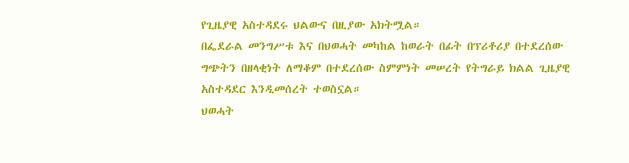የጊዜያዊ አስተዳደሩ ህልውና በዚያው አክትሟል።
በፌደራል መንግሥቱ እና በህወሓት መካከል ከወራት በፊት በፕሪቶሪያ በተደረሰው ግጭትን በዘላቂነት ለማቆም በተደረሰው ስምምነት መሠረት የትግራይ ክልል ጊዜያዊ አስተዳደር እንዲመሰረት ተወስኗል።
ህወሓት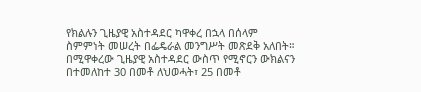የክልሉን ጊዜያዊ አስተዳደር ካዋቀረ በኋላ በሰላም ስምምነት መሠረት በፌዴራል መንግሥት መጽደቅ አለበት።
በሚዋቀረው ጊዜያዊ አስተዳደር ውስጥ የሚኖርን ውክልናን በተመለከተ 30 በመቶ ለህወሓት፣ 25 በመቶ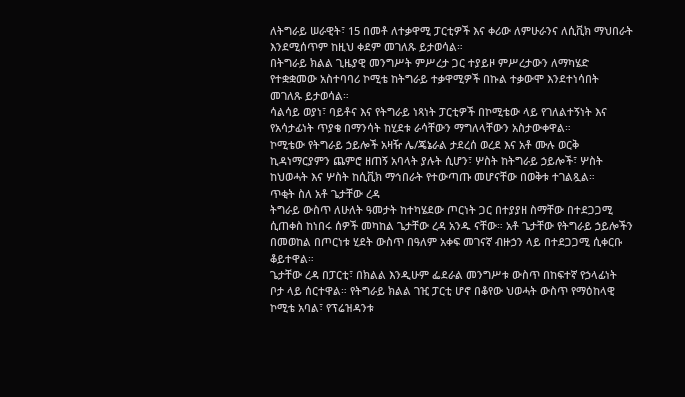ለትግራይ ሠራዊት፣ 15 በመቶ ለተቃዋሚ ፓርቲዎች እና ቀሪው ለምሁራንና ለሲቪክ ማህበራት እንደሚሰጥም ከዚህ ቀደም መገለጹ ይታወሳል።
በትግራይ ክልል ጊዜያዊ መንግሥት ምሥረታ ጋር ተያይዞ ምሥረታውን ለማካሄድ የተቋቋመው አስተባባሪ ኮሚቴ ከትግራይ ተቃዋሚዎች በኩል ተቃውሞ እንደተነሳበት መገለጹ ይታወሳል።
ሳልሳይ ወያነ፣ ባይቶና እና የትግራይ ነጻነት ፓርቲዎች በኮሚቴው ላይ የገለልተኝነት እና የአሳታፊነት ጥያቄ በማንሳት ከሂደቱ ራሳቸውን ማግለላቸውን አስታውቀዋል።
ኮሚቴው የትግራይ ኃይሎች አዛዥ ሌ/ጄኔራል ታደረሰ ወረደ እና አቶ ሙሉ ወርቅ ኪዳነማርያምን ጨምሮ ዘጠኝ አባላት ያሉት ሲሆን፣ ሦስት ከትግራይ ኃይሎች፣ ሦስት ከህወሓት እና ሦስት ከሲቪክ ማኅበራት የተውጣጡ መሆናቸው በወቅቱ ተገልጿል።
ጥቂት ስለ አቶ ጌታቸው ረዳ
ትግራይ ውስጥ ለሁለት ዓመታት ከተካሄደው ጦርነት ጋር በተያያዘ ስማቸው በተደጋጋሚ ሲጠቀስ ከነበሩ ሰዎች መካከል ጌታቸው ረዳ አንዱ ናቸው። አቶ ጌታቸው የትግራይ ኃይሎችን በመወከል በጦርነቱ ሂደት ውስጥ በዓለም አቀፍ መገናኛ ብዙኃን ላይ በተደጋጋሚ ሲቀርቡ ቆይተዋል።
ጌታቸው ረዳ በፓርቲ፣ በክልል እንዲሁም ፌደራል መንግሥቱ ውስጥ በከፍተኛ የኃላፊነት ቦታ ላይ ሰርተዋል። የትግራይ ክልል ገዢ ፓርቲ ሆኖ በቆየው ህወሓት ውስጥ የማዕከላዊ ኮሚቴ አባል፣ የፕሬዝዳንቱ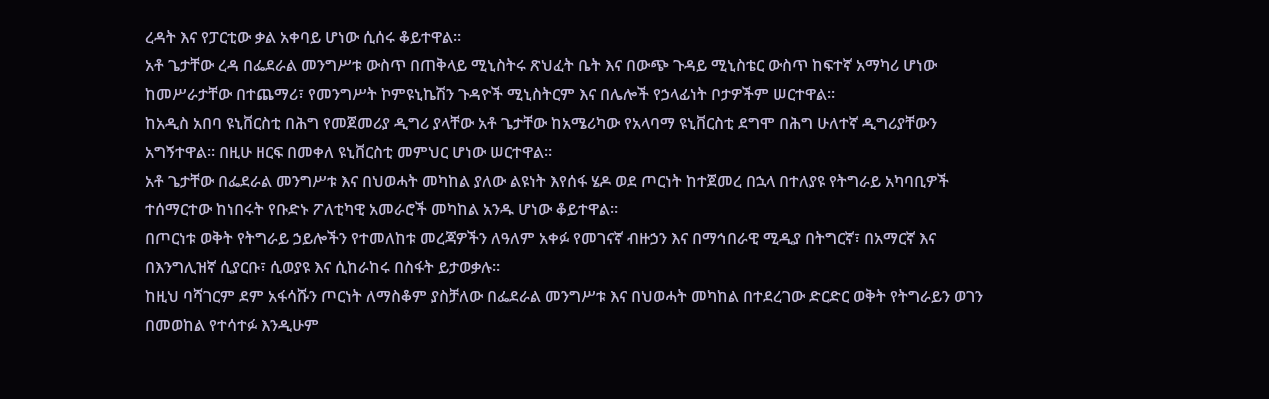ረዳት እና የፓርቲው ቃል አቀባይ ሆነው ሲሰሩ ቆይተዋል።
አቶ ጌታቸው ረዳ በፌደራል መንግሥቱ ውስጥ በጠቅላይ ሚኒስትሩ ጽህፈት ቤት እና በውጭ ጉዳይ ሚኒስቴር ውስጥ ከፍተኛ አማካሪ ሆነው ከመሥራታቸው በተጨማሪ፣ የመንግሥት ኮምዩኒኬሽን ጉዳዮች ሚኒስትርም እና በሌሎች የኃላፊነት ቦታዎችም ሠርተዋል።
ከአዲስ አበባ ዩኒቨርስቲ በሕግ የመጀመሪያ ዲግሪ ያላቸው አቶ ጌታቸው ከአሜሪካው የአላባማ ዩኒቨርስቲ ደግሞ በሕግ ሁለተኛ ዲግሪያቸውን አግኝተዋል። በዚሁ ዘርፍ በመቀለ ዩኒቨርስቲ መምህር ሆነው ሠርተዋል።
አቶ ጌታቸው በፌደራል መንግሥቱ እና በህወሓት መካከል ያለው ልዩነት እየሰፋ ሄዶ ወደ ጦርነት ከተጀመረ በኋላ በተለያዩ የትግራይ አካባቢዎች ተሰማርተው ከነበሩት የቡድኑ ፖለቲካዊ አመራሮች መካከል አንዱ ሆነው ቆይተዋል።
በጦርነቱ ወቅት የትግራይ ኃይሎችን የተመለከቱ መረጃዎችን ለዓለም አቀፉ የመገናኛ ብዙኃን እና በማኅበራዊ ሚዲያ በትግርኛ፣ በአማርኛ እና በእንግሊዝኛ ሲያርቡ፣ ሲወያዩ እና ሲከራከሩ በስፋት ይታወቃሉ።
ከዚህ ባሻገርም ደም አፋሳሹን ጦርነት ለማስቆም ያስቻለው በፌደራል መንግሥቱ እና በህወሓት መካከል በተደረገው ድርድር ወቅት የትግራይን ወገን በመወከል የተሳተፉ እንዲሁም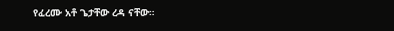የፈረሙ አቶ ጌታቸው ረዳ ናቸው።